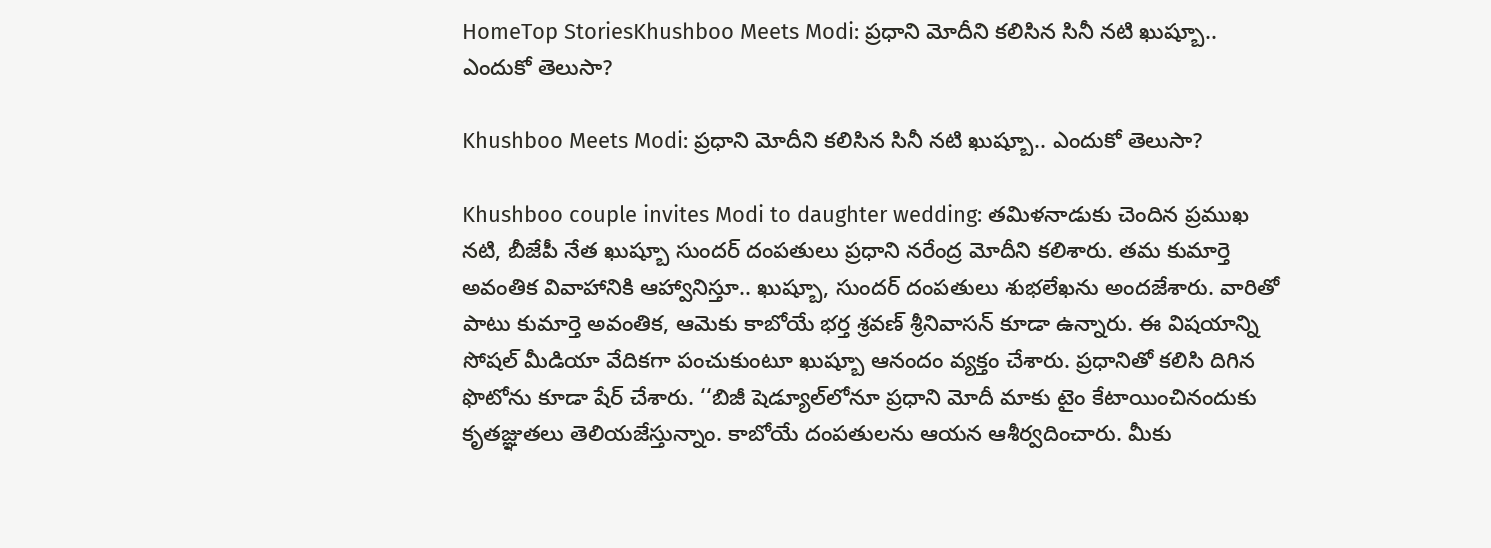HomeTop StoriesKhushboo Meets Modi: ప్రధాని మోదీని కలిసిన సినీ నటి ఖుష్బూ.. ఎందుకో తెలుసా?

Khushboo Meets Modi: ప్రధాని మోదీని కలిసిన సినీ నటి ఖుష్బూ.. ఎందుకో తెలుసా?

Khushboo couple invites Modi to daughter wedding: తమిళనాడుకు చెందిన ప్రముఖ నటి, బీజేపీ నేత ఖుష్బూ సుందర్ దంపతులు ప్రధాని నరేంద్ర మోదీని కలిశారు. తమ కుమార్తె అవంతిక వివాహానికి ఆహ్వానిస్తూ.. ఖుష్బూ, సుందర్‌ దంపతులు శుభలేఖను అందజేశారు. వారితో పాటు కుమార్తె అవంతిక, ఆమెకు కాబోయే భర్త శ్రవణ్‌ శ్రీనివాసన్‌ కూడా ఉన్నారు. ఈ విషయాన్ని సోషల్‌ మీడియా వేదికగా పంచుకుంటూ ఖుష్బూ ఆనందం వ్యక్తం చేశారు. ప్రధానితో కలిసి దిగిన ఫొటోను కూడా షేర్‌ చేశారు. ‘‘బిజీ షెడ్యూల్‌లోనూ ప్రధాని మోదీ మాకు టైం కేటాయించినందుకు కృతజ్ఞుతలు తెలియజేస్తున్నాం. కాబోయే దంపతులను ఆయన ఆశీర్వదించారు. మీకు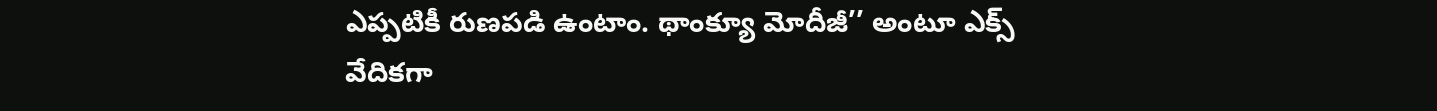ఎప్పటికీ రుణపడి ఉంటాం. థాంక్యూ మోదీజీ’’ అంటూ ఎక్స్‌ వేదికగా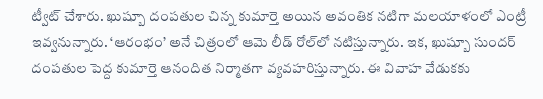ట్వీట్‌ చేశారు. ఖుష్బూ దంపతుల చిన్న కుమార్తె అయిన అవంతిక నటిగా మలయాళంలో ఎంట్రీ ఇవ్వనున్నారు. ‘ఆరంభం’ అనే చిత్రంలో ఆమె లీడ్‌ రోల్‌లో నటిస్తున్నారు. ఇక, ఖుష్బూ సుందర్‌ దంపతుల పెద్ద కుమార్తె ఆనందిత నిర్మాతగా వ్యవహరిస్తున్నారు. ఈ వివాహ వేడుకకు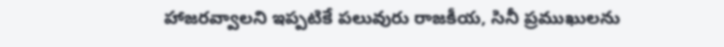హాజరవ్వాలని ఇప్పటికే పలువురు రాజకీయ, సినీ ప్రముఖులను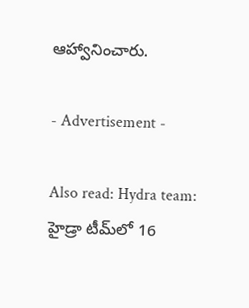ఆహ్వానించారు.

- Advertisement -

Also read: Hydra team: హైడ్రా టీమ్‌లో 16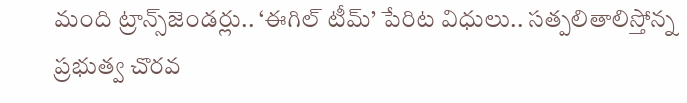మంది ట్రాన్స్‌జెండర్లు.. ‘ఈగిల్ టీమ్’ పేరిట విధులు.. సత్పలితాలిస్తోన్న ప్రభుత్వ చొరవ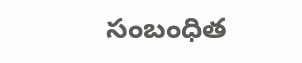సంబంధిత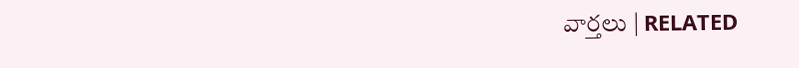వార్తలు | RELATED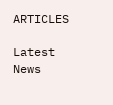ARTICLES

Latest News